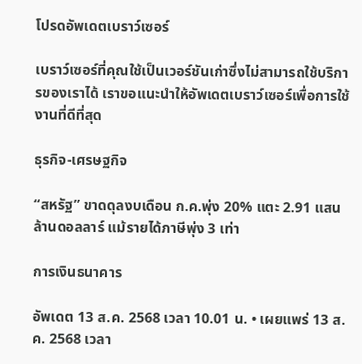โปรดอัพเดตเบราว์เซอร์

เบราว์เซอร์ที่คุณใช้เป็นเวอร์ชันเก่าซึ่งไม่สามารถใช้บริการของเราได้ เราขอแนะนำให้อัพเดตเบราว์เซอร์เพื่อการใช้งานที่ดีที่สุด

ธุรกิจ-เศรษฐกิจ

“สหรัฐ” ขาดดุลงบเดือน ก.ค.พุ่ง 20% แตะ 2.91 แสนล้านดอลลาร์ แม้รายได้ภาษีพุ่ง 3 เท่า

การเงินธนาคาร

อัพเดต 13 ส.ค. 2568 เวลา 10.01 น. • เผยแพร่ 13 ส.ค. 2568 เวลา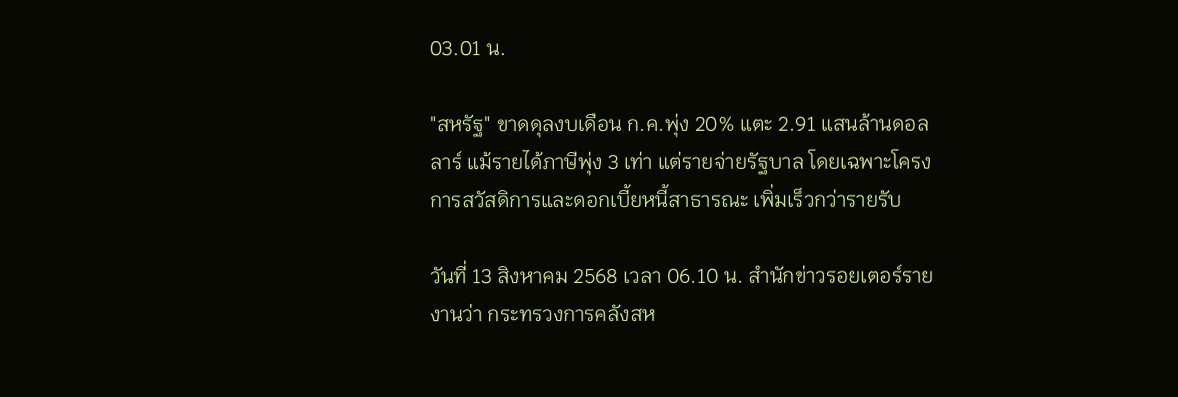03.01 น.

"สหรัฐ" ขาดดุลงบเดือน ก.ค.พุ่ง 20% แตะ 2.91 แสนล้านดอลลาร์ แม้รายได้ภาษีพุ่ง 3 เท่า แต่รายจ่ายรัฐบาล โดยเฉพาะโครงการสวัสดิการและดอกเบี้ยหนี้สาธารณะ เพิ่มเร็วกว่ารายรับ

วันที่ 13 สิงหาคม 2568 เวลา 06.10 น. สำนักข่าวรอยเตอร์รายงานว่า กระทรวงการคลังสห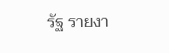รัฐ รายงา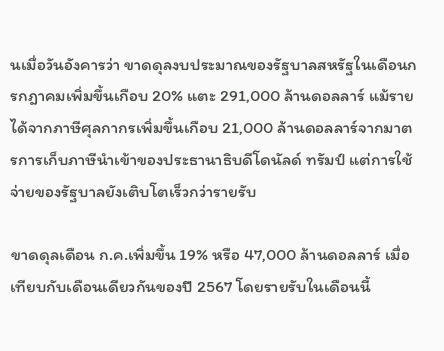นเมื่อวันอังคารว่า ขาดดุลงบประมาณของรัฐบาลสหรัฐในเดือนกรกฎาคมเพิ่มขึ้นเกือบ 20% แตะ 291,000 ล้านดอลลาร์ แม้รายได้จากภาษีศุลกากรเพิ่มขึ้นเกือบ 21,000 ล้านดอลลาร์จากมาตรการเก็บภาษีนำเข้าของประธานาธิบดีโดนัลด์ ทรัมป์ แต่การใช้จ่ายของรัฐบาลยังเติบโตเร็วกว่ารายรับ

ขาดดุลเดือน ก.ค.เพิ่มขึ้น 19% หรือ 47,000 ล้านดอลลาร์ เมื่อเทียบกับเดือนเดียวกันของปี 2567 โดยรายรับในเดือนนี้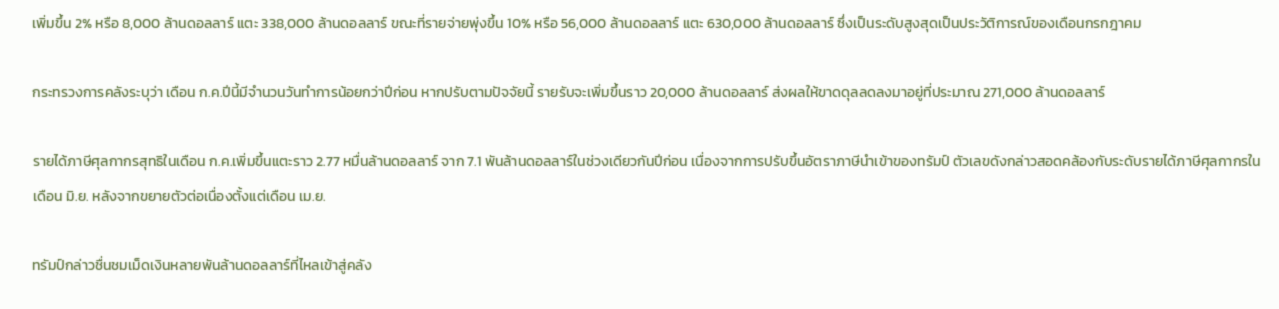เพิ่มขึ้น 2% หรือ 8,000 ล้านดอลลาร์ แตะ 338,000 ล้านดอลลาร์ ขณะที่รายจ่ายพุ่งขึ้น 10% หรือ 56,000 ล้านดอลลาร์ แตะ 630,000 ล้านดอลลาร์ ซึ่งเป็นระดับสูงสุดเป็นประวัติการณ์ของเดือนกรกฎาคม

กระทรวงการคลังระบุว่า เดือน ก.ค.ปีนี้มีจำนวนวันทำการน้อยกว่าปีก่อน หากปรับตามปัจจัยนี้ รายรับจะเพิ่มขึ้นราว 20,000 ล้านดอลลาร์ ส่งผลให้ขาดดุลลดลงมาอยู่ที่ประมาณ 271,000 ล้านดอลลาร์

รายได้ภาษีศุลกากรสุทธิในเดือน ก.ค.เพิ่มขึ้นแตะราว 2.77 หมื่นล้านดอลลาร์ จาก 7.1 พันล้านดอลลาร์ในช่วงเดียวกันปีก่อน เนื่องจากการปรับขึ้นอัตราภาษีนำเข้าของทรัมป์ ตัวเลขดังกล่าวสอดคล้องกับระดับรายได้ภาษีศุลกากรในเดือน มิ.ย. หลังจากขยายตัวต่อเนื่องตั้งแต่เดือน เม.ย.

ทรัมป์กล่าวชื่นชมเม็ดเงินหลายพันล้านดอลลาร์ที่ไหลเข้าสู่คลัง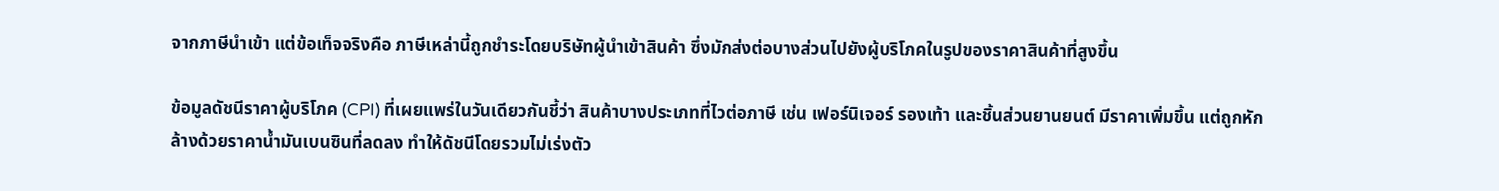จากภาษีนำเข้า แต่ข้อเท็จจริงคือ ภาษีเหล่านี้ถูกชำระโดยบริษัทผู้นำเข้าสินค้า ซึ่งมักส่งต่อบางส่วนไปยังผู้บริโภคในรูปของราคาสินค้าที่สูงขึ้น

ข้อมูลดัชนีราคาผู้บริโภค (CPI) ที่เผยแพร่ในวันเดียวกันชี้ว่า สินค้าบางประเภทที่ไวต่อภาษี เช่น เฟอร์นิเจอร์ รองเท้า และชิ้นส่วนยานยนต์ มีราคาเพิ่มขึ้น แต่ถูกหักล้างด้วยราคาน้ำมันเบนซินที่ลดลง ทำให้ดัชนีโดยรวมไม่เร่งตัว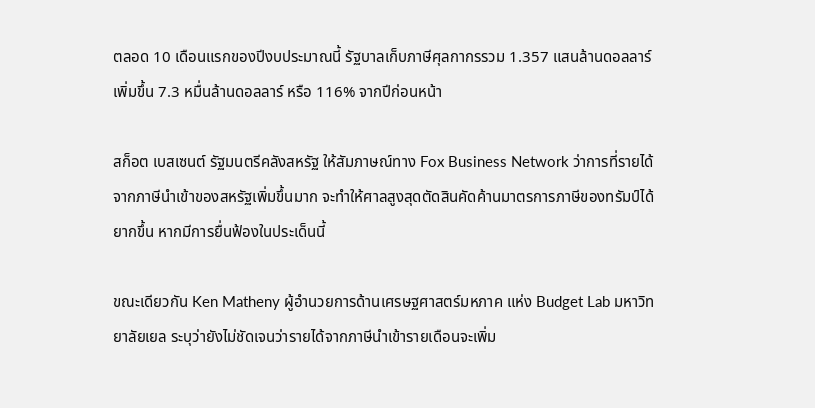ตลอด 10 เดือนแรกของปีงบประมาณนี้ รัฐบาลเก็บภาษีศุลกากรรวม 1.357 แสนล้านดอลลาร์ เพิ่มขึ้น 7.3 หมื่นล้านดอลลาร์ หรือ 116% จากปีก่อนหน้า

สก็อต เบสเซนต์ รัฐมนตรีคลังสหรัฐ ให้สัมภาษณ์ทาง Fox Business Network ว่าการที่รายได้จากภาษีนำเข้าของสหรัฐเพิ่มขึ้นมาก จะทำให้ศาลสูงสุดตัดสินคัดค้านมาตรการภาษีของทรัมป์ได้ยากขึ้น หากมีการยื่นฟ้องในประเด็นนี้

ขณะเดียวกัน Ken Matheny ผู้อำนวยการด้านเศรษฐศาสตร์มหภาค แห่ง Budget Lab มหาวิทยาลัยเยล ระบุว่ายังไม่ชัดเจนว่ารายได้จากภาษีนำเข้ารายเดือนจะเพิ่ม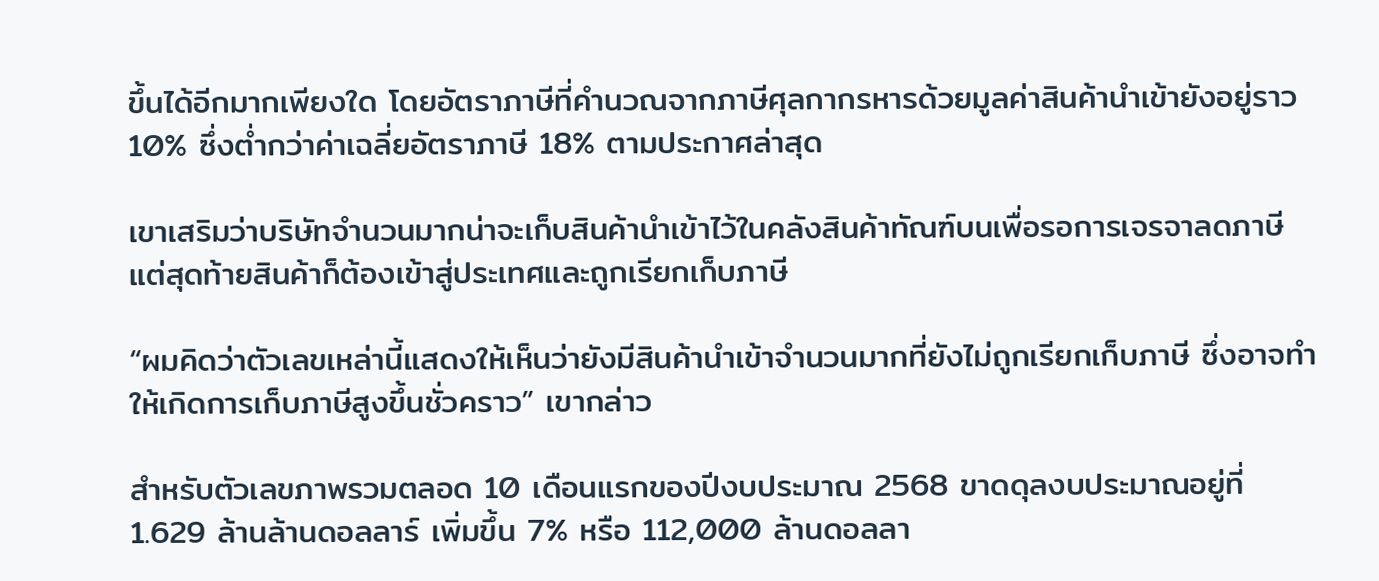ขึ้นได้อีกมากเพียงใด โดยอัตราภาษีที่คำนวณจากภาษีศุลกากรหารด้วยมูลค่าสินค้านำเข้ายังอยู่ราว 10% ซึ่งต่ำกว่าค่าเฉลี่ยอัตราภาษี 18% ตามประกาศล่าสุด

เขาเสริมว่าบริษัทจำนวนมากน่าจะเก็บสินค้านำเข้าไว้ในคลังสินค้าทัณฑ์บนเพื่อรอการเจรจาลดภาษี แต่สุดท้ายสินค้าก็ต้องเข้าสู่ประเทศและถูกเรียกเก็บภาษี

“ผมคิดว่าตัวเลขเหล่านี้แสดงให้เห็นว่ายังมีสินค้านำเข้าจำนวนมากที่ยังไม่ถูกเรียกเก็บภาษี ซึ่งอาจทำให้เกิดการเก็บภาษีสูงขึ้นชั่วคราว” เขากล่าว

สำหรับตัวเลขภาพรวมตลอด 10 เดือนแรกของปีงบประมาณ 2568 ขาดดุลงบประมาณอยู่ที่ 1.629 ล้านล้านดอลลาร์ เพิ่มขึ้น 7% หรือ 112,000 ล้านดอลลา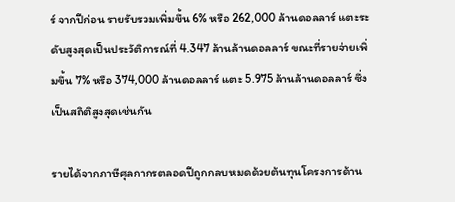ร์ จากปีก่อน รายรับรวมเพิ่มขึ้น 6% หรือ 262,000 ล้านดอลลาร์ แตะระดับสูงสุดเป็นประวัติการณ์ที่ 4.347 ล้านล้านดอลลาร์ ขณะที่รายจ่ายเพิ่มขึ้น 7% หรือ 374,000 ล้านดอลลาร์ แตะ 5.975 ล้านล้านดอลลาร์ ซึ่งเป็นสถิติสูงสุดเช่นกัน

รายได้จากภาษีศุลกากรตลอดปีถูกกลบหมดด้วยต้นทุนโครงการด้าน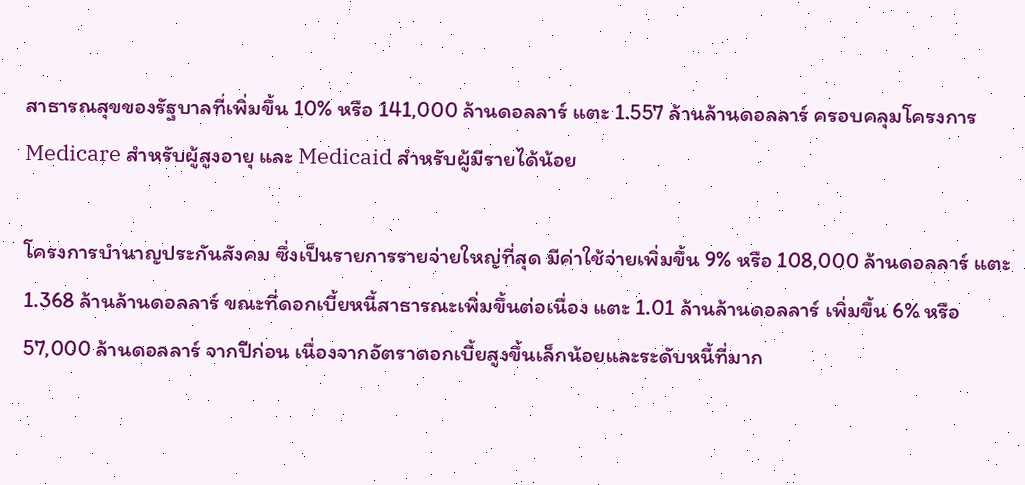สาธารณสุขของรัฐบาลที่เพิ่มขึ้น 10% หรือ 141,000 ล้านดอลลาร์ แตะ 1.557 ล้านล้านดอลลาร์ ครอบคลุมโครงการ Medicare สำหรับผู้สูงอายุ และ Medicaid สำหรับผู้มีรายได้น้อย

โครงการบำนาญประกันสังคม ซึ่งเป็นรายการรายจ่ายใหญ่ที่สุด มีค่าใช้จ่ายเพิ่มขึ้น 9% หรือ 108,000 ล้านดอลลาร์ แตะ 1.368 ล้านล้านดอลลาร์ ขณะที่ดอกเบี้ยหนี้สาธารณะเพิ่มขึ้นต่อเนื่อง แตะ 1.01 ล้านล้านดอลลาร์ เพิ่มขึ้น 6% หรือ 57,000 ล้านดอลลาร์ จากปีก่อน เนื่องจากอัตราดอกเบี้ยสูงขึ้นเล็กน้อยและระดับหนี้ที่มาก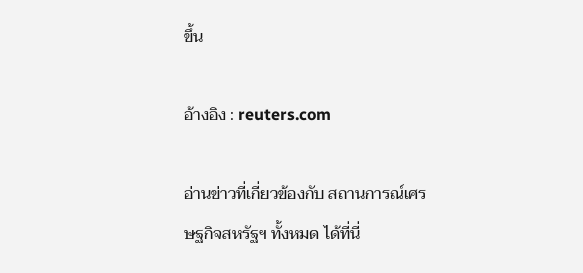ขึ้น

อ้างอิง : reuters.com

อ่านข่าวที่เกี่ยวข้องกับ สถานการณ์เศรษฐกิจสหรัฐฯ ทั้งหมด ได้ที่นี่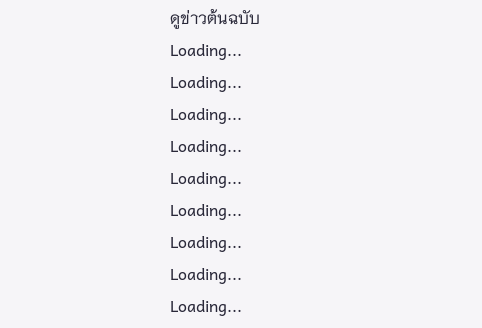ดูข่าวต้นฉบับ
Loading...
Loading...
Loading...
Loading...
Loading...
Loading...
Loading...
Loading...
Loading...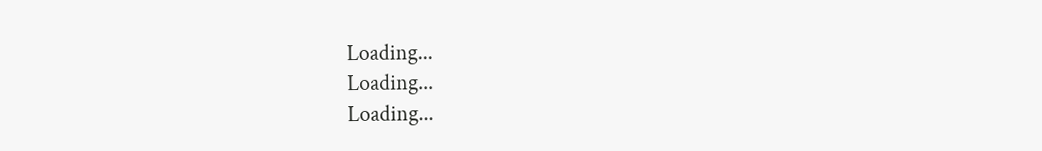Loading...
Loading...
Loading...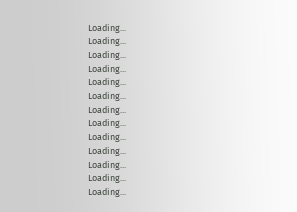Loading...
Loading...
Loading...
Loading...
Loading...
Loading...
Loading...
Loading...
Loading...
Loading...
Loading...
Loading...
Loading...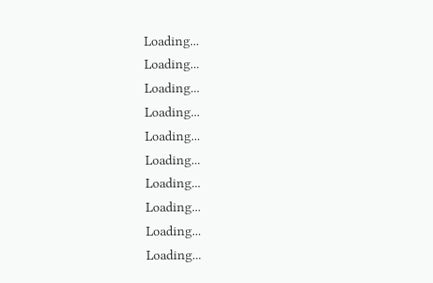Loading...
Loading...
Loading...
Loading...
Loading...
Loading...
Loading...
Loading...
Loading...
Loading...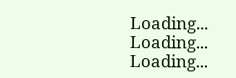Loading...
Loading...
Loading...